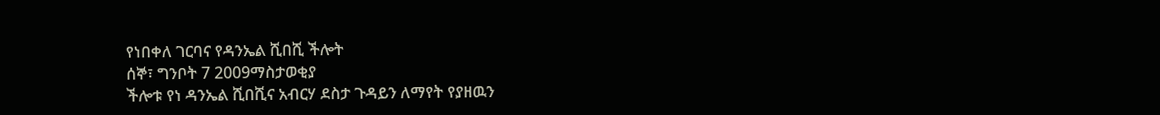የነበቀለ ገርባና የዳንኤል ሺበሺ ችሎት
ሰኞ፣ ግንቦት 7 2009ማስታወቂያ
ችሎቱ የነ ዳንኤል ሺበሺና አብርሃ ደስታ ጉዳይን ለማየት የያዘዉን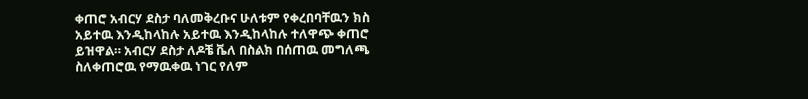ቀጠሮ አብርሃ ደስታ ባለመቅረቡና ሁለቱም የቀረበባቸዉን ክስ አይተዉ እንዲከላከሉ አይተዉ እንዲከላከሉ ተለዋጭ ቀጠሮ ይዝዋል። አብርሃ ደስታ ለዶቼ ቬለ በስልክ በሰጠዉ መግለጫ ስለቀጠሮዉ የማዉቀዉ ነገር የለም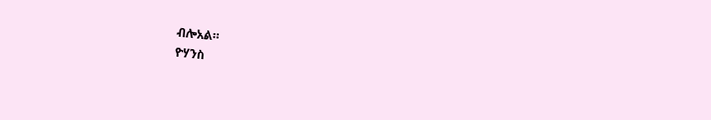ብሎአል።
ዮሃንስ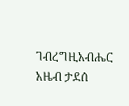ገብረግዚአብሔር
አዜብ ታደሰ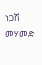ነጋሽ መሃመድ